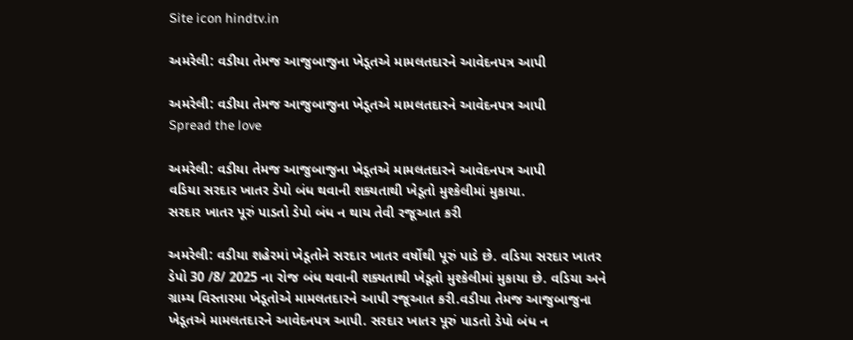Site icon hindtv.in

અમરેલી: વડીયા તેમજ આજુબાજુના ખેડૂતએ મામલતદારને આવેદનપત્ર આપી

અમરેલી: વડીયા તેમજ આજુબાજુના ખેડૂતએ મામલતદારને આવેદનપત્ર આપી
Spread the love

અમરેલી: વડીયા તેમજ આજુબાજુના ખેડૂતએ મામલતદારને આવેદનપત્ર આપી
વડિયા સરદાર ખાતર ડેપો બંધ થવાની શક્યતાથી ખેડૂતો મુશ્કેલીમાં મુકાયા.
સરદાર ખાતર પૂરું પાડતો ડેપો બંધ ન થાય તેવી રજૂઆત કરી

અમરેલી: વડીયા શહેરમાં ખેડૂતોને સરદાર ખાતર વર્ષોથી પૂરું પાડે છે. વડિયા સરદાર ખાતર ડેપો 30 /8/ 2025 ના રોજ બંધ થવાની શક્યતાથી ખેડૂતો મુશ્કેલીમાં મુકાયા છે. વડિયા અને ગ્રામ્ય વિસ્તારમા ખેડૂતોએ મામલતદારને આપી રજૂઆત કરી.વડીયા તેમજ આજુબાજુના ખેડૂતએ મામલતદારને આવેદનપત્ર આપી. સરદાર ખાતર પૂરું પાડતો ડેપો બંધ ન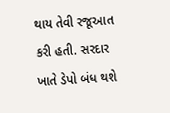થાય તેવી રજૂઆત કરી હતી. સરદાર ખાતે ડેપો બંધ થશે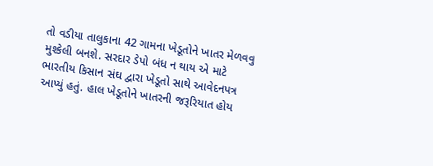તો વડીયા તાલુકાના 42 ગામના ખેડૂતોને ખાતર મેળવવુ મુશ્કેલી બનશે. સરદાર ડેપો બંધ ન થાય એ માટે ભારતીય કિસાન સંઘ દ્વારા ખેડૂતો સાથે આવેદનપત્ર આપ્યું હતું. હાલ ખેડૂતોને ખાતરની જરૂરિયાત હોય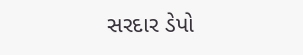સરદાર ડેપો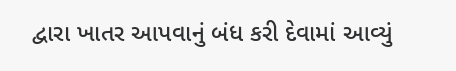દ્વારા ખાતર આપવાનું બંધ કરી દેવામાં આવ્યું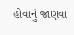હોવાનું જાણવા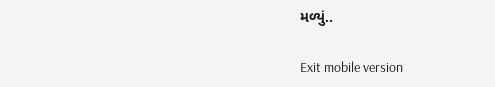મળ્યું..

Exit mobile version